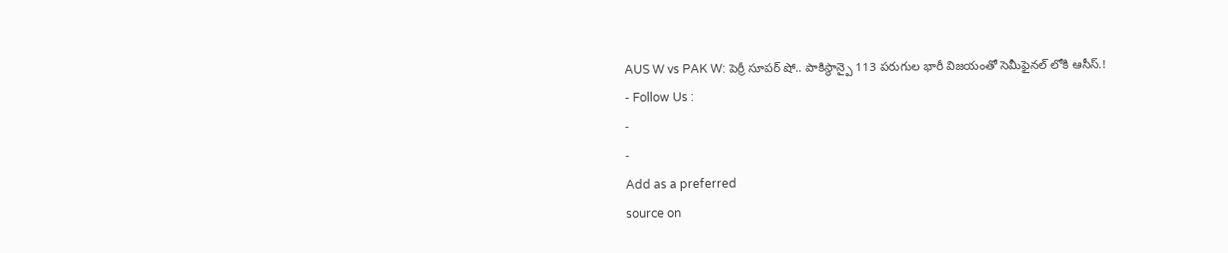AUS W vs PAK W: పెర్రీ సూపర్ షో.. పాకిస్థాన్పై 113 పరుగుల భారీ విజయంతో సెమీఫైనల్ లోకి ఆసీస్.!
- Follow Us :
-
-
Add as a preferred
source on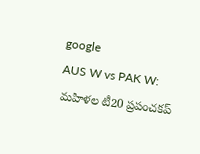google
AUS W vs PAK W: మహిళల టీ20 ప్రపంచకప్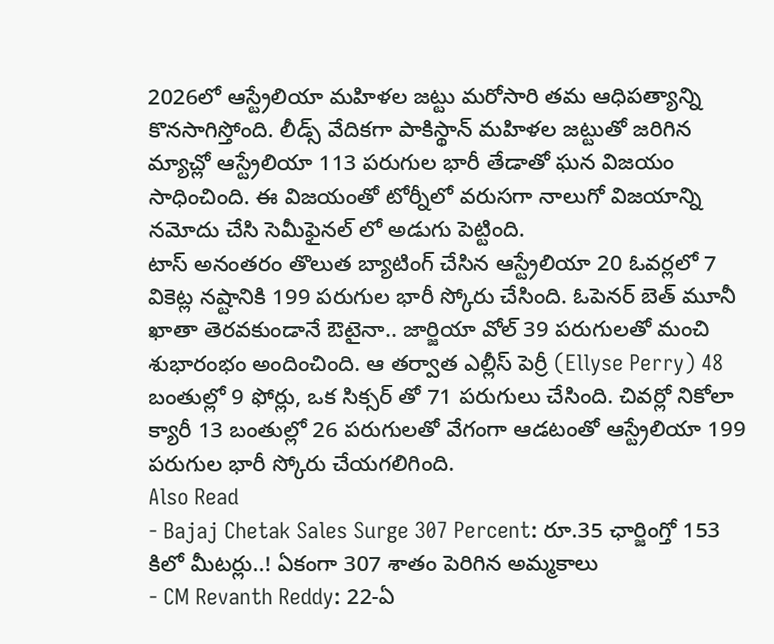2026లో ఆస్ట్రేలియా మహిళల జట్టు మరోసారి తమ ఆధిపత్యాన్ని కొనసాగిస్తోంది. లీడ్స్ వేదికగా పాకిస్థాన్ మహిళల జట్టుతో జరిగిన మ్యాచ్లో ఆస్ట్రేలియా 113 పరుగుల భారీ తేడాతో ఘన విజయం సాధించింది. ఈ విజయంతో టోర్నీలో వరుసగా నాలుగో విజయాన్ని నమోదు చేసి సెమీఫైనల్ లో అడుగు పెట్టింది.
టాస్ అనంతరం తొలుత బ్యాటింగ్ చేసిన ఆస్ట్రేలియా 20 ఓవర్లలో 7 వికెట్ల నష్టానికి 199 పరుగుల భారీ స్కోరు చేసింది. ఓపెనర్ బెత్ మూనీ ఖాతా తెరవకుండానే ఔటైనా.. జార్జియా వోల్ 39 పరుగులతో మంచి శుభారంభం అందించింది. ఆ తర్వాత ఎల్లీస్ పెర్రీ (Ellyse Perry) 48 బంతుల్లో 9 ఫోర్లు, ఒక సిక్సర్ తో 71 పరుగులు చేసింది. చివర్లో నికోలా క్యారీ 13 బంతుల్లో 26 పరుగులతో వేగంగా ఆడటంతో ఆస్ట్రేలియా 199 పరుగుల భారీ స్కోరు చేయగలిగింది.
Also Read
- Bajaj Chetak Sales Surge 307 Percent: రూ.35 ఛార్జింగ్తో 153 కిలో మీటర్లు..! ఏకంగా 307 శాతం పెరిగిన అమ్మకాలు
- CM Revanth Reddy: 22-ఏ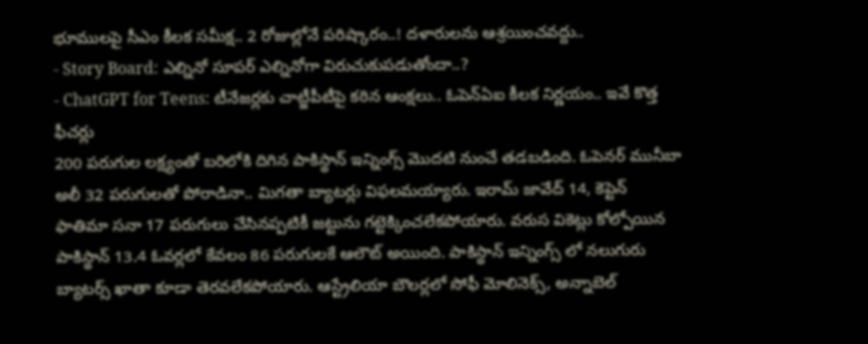భూములపై సీఎం కీలక సమీక్ష.. 2 రోజుల్లోనే పరిష్కారం..! దళారులను ఆశ్రయించవద్దు..
- Story Board: ఎల్నినో సూపర్ ఎల్నినోగా విరుచుకుపడుతోందా..?
- ChatGPT for Teens: టీనేజర్లకు చాట్జీపీటీపై కఠిన ఆంక్షలు.. ఓపెన్ఏఐ కీలక నిర్ణయం.. ఇవే కొత్త ఫీచర్లు
200 పరుగుల లక్ష్యంతో బరిలోకి దిగిన పాకిస్థాన్ ఇన్నింగ్స్ మొదటి నుంచే తడబడింది. ఓపెనర్ మునీబా అలీ 32 పరుగులతో పోరాడినా.. మిగతా బ్యాటర్లు విఫలమయ్యారు. ఇరామ్ జావేద్ 14, కెప్టెన్ ఫాతిమా సనా 17 పరుగులు చేసినప్పటికీ జట్టును గట్టెక్కించలేకపోయారు. వరుస వికెట్లు కోల్పోయిన పాకిస్థాన్ 13.4 ఓవర్లలో కేవలం 86 పరుగులకే ఆలౌట్ అయింది. పాకిస్థాన్ ఇన్నింగ్స్ లో నలుగురు బ్యాటర్స్ ఖాతా కూడా తెరవలేకపోయారు. ఆస్ట్రేలియా బౌలర్లలో సోఫీ మోలినెక్స్, అన్నాబెల్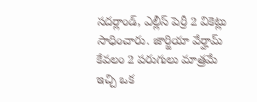సదర్లాండ్, ఎల్లీస్ పెర్రీ 2 వికెట్లు సాధించారు. జార్జియా వేర్హామ్ కేవలం 2 పరుగులు మాత్రమే ఇచ్చి ఒక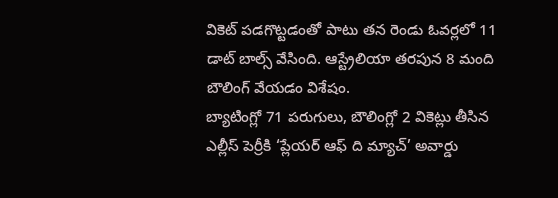వికెట్ పడగొట్టడంతో పాటు తన రెండు ఓవర్లలో 11 డాట్ బాల్స్ వేసింది. ఆస్ట్రేలియా తరపున 8 మంది బౌలింగ్ వేయడం విశేషం.
బ్యాటింగ్లో 71 పరుగులు, బౌలింగ్లో 2 వికెట్లు తీసిన ఎల్లీస్ పెర్రీకి ‘ప్లేయర్ ఆఫ్ ది మ్యాచ్’ అవార్డు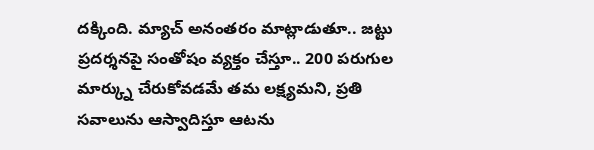దక్కింది. మ్యాచ్ అనంతరం మాట్లాడుతూ.. జట్టు ప్రదర్శనపై సంతోషం వ్యక్తం చేస్తూ.. 200 పరుగుల మార్క్ను చేరుకోవడమే తమ లక్ష్యమని, ప్రతి సవాలును ఆస్వాదిస్తూ ఆటను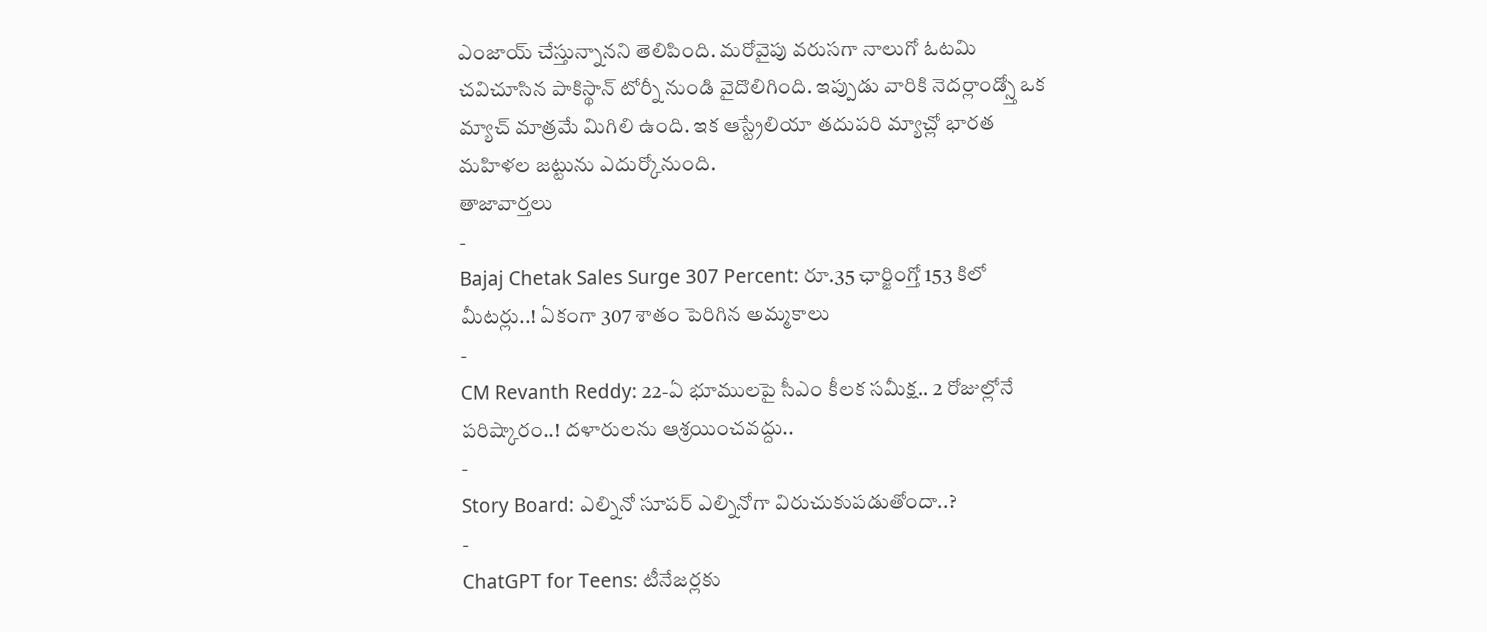ఎంజాయ్ చేస్తున్నానని తెలిపింది. మరోవైపు వరుసగా నాలుగో ఓటమి చవిచూసిన పాకిస్థాన్ టోర్నీ నుండి వైదొలిగింది. ఇప్పుడు వారికి నెదర్లాండ్స్తో ఒక మ్యాచ్ మాత్రమే మిగిలి ఉంది. ఇక ఆస్ట్రేలియా తదుపరి మ్యాచ్లో భారత మహిళల జట్టును ఎదుర్కోనుంది.
తాజావార్తలు
-
Bajaj Chetak Sales Surge 307 Percent: రూ.35 ఛార్జింగ్తో 153 కిలో మీటర్లు..! ఏకంగా 307 శాతం పెరిగిన అమ్మకాలు
-
CM Revanth Reddy: 22-ఏ భూములపై సీఎం కీలక సమీక్ష.. 2 రోజుల్లోనే పరిష్కారం..! దళారులను ఆశ్రయించవద్దు..
-
Story Board: ఎల్నినో సూపర్ ఎల్నినోగా విరుచుకుపడుతోందా..?
-
ChatGPT for Teens: టీనేజర్లకు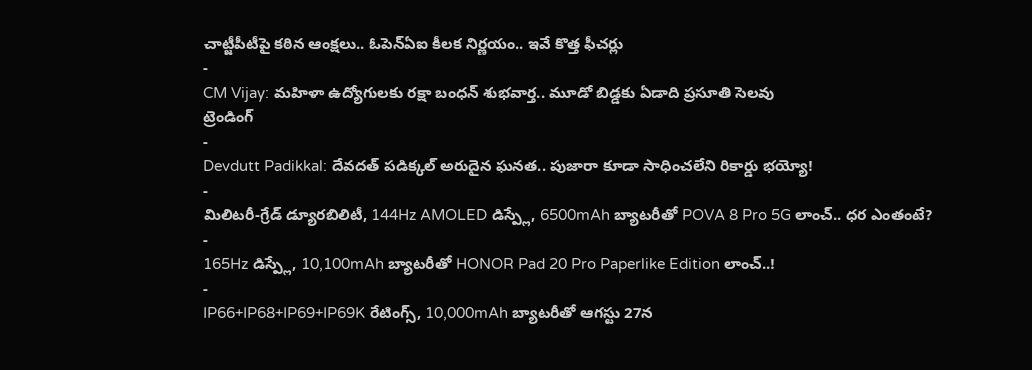చాట్జీపీటీపై కఠిన ఆంక్షలు.. ఓపెన్ఏఐ కీలక నిర్ణయం.. ఇవే కొత్త ఫీచర్లు
-
CM Vijay: మహిళా ఉద్యోగులకు రక్షా బంధన్ శుభవార్త.. మూడో బిడ్డకు ఏడాది ప్రసూతి సెలవు
ట్రెండింగ్
-
Devdutt Padikkal: దేవదత్ పడిక్కల్ అరుదైన ఘనత.. పుజారా కూడా సాధించలేని రికార్డు భయ్యో!
-
మిలిటరీ-గ్రేడ్ డ్యూరబిలిటీ, 144Hz AMOLED డిస్ప్లే, 6500mAh బ్యాటరీతో POVA 8 Pro 5G లాంచ్.. ధర ఎంతంటే?
-
165Hz డిస్ప్లే, 10,100mAh బ్యాటరీతో HONOR Pad 20 Pro Paperlike Edition లాంచ్..!
-
IP66+IP68+IP69+IP69K రేటింగ్స్, 10,000mAh బ్యాటరీతో ఆగస్టు 27న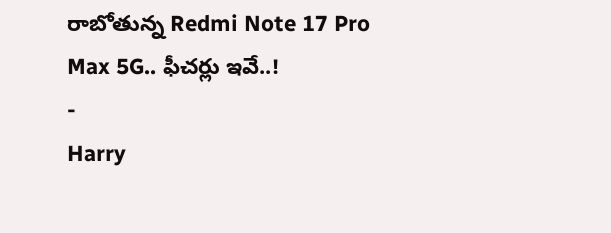రాబోతున్న Redmi Note 17 Pro Max 5G.. ఫీచర్లు ఇవే..!
-
Harry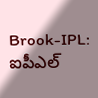Brook-IPL: ఐపీఎల్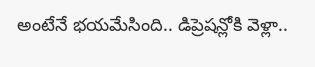అంటేనే భయమేసింది.. డిప్రెషన్లోకి వెళ్లా..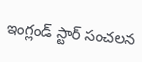ఇంగ్లండ్ స్టార్ సంచలన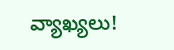వ్యాఖ్యలు!